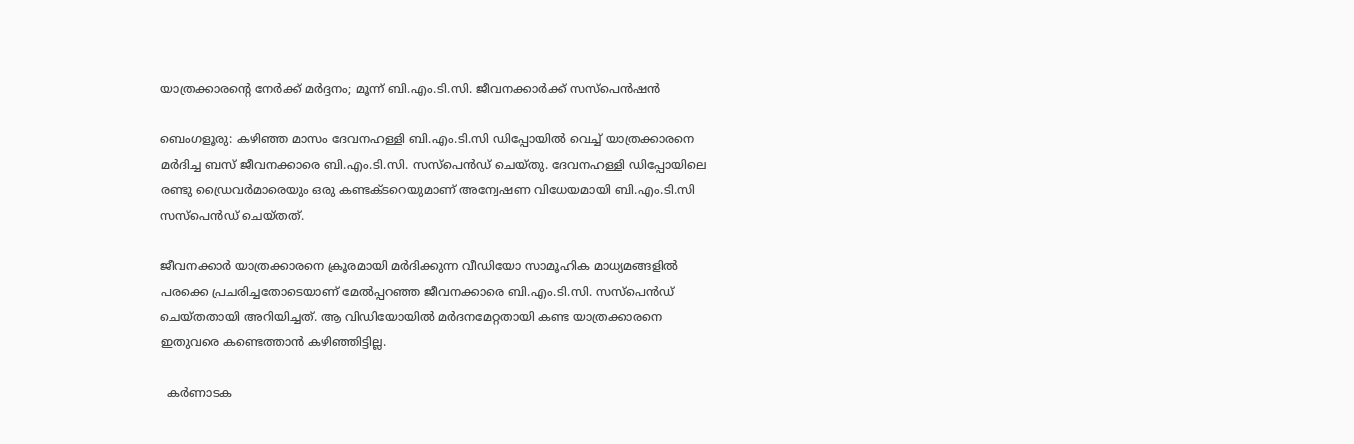യാത്രക്കാരന്റെ നേർക്ക് മർദ്ദനം; മൂന്ന് ബി.എം.ടി.സി. ജീവനക്കാർക്ക് സസ്‌പെൻഷൻ

ബെംഗളൂരു: കഴിഞ്ഞ മാസം ദേവനഹള്ളി ബി.എം.ടി.സി ഡിപ്പോയിൽ വെച്ച് യാത്രക്കാരനെ മർദിച്ച ബസ് ജീവനക്കാരെ ബി.എം.ടി.സി. സസ്പെൻഡ് ചെയ്തു. ദേവനഹള്ളി ഡിപ്പോയിലെ രണ്ടു ഡ്രൈവർമാരെയും ഒരു കണ്ടക്ടറെയുമാണ് അന്വേഷണ വിധേയമായി ബി.എം.ടി.സി സസ്പെൻഡ് ചെയ്തത്.

ജീവനക്കാർ യാത്രക്കാരനെ ക്രൂരമായി മർദിക്കുന്ന വീഡിയോ സാമൂഹിക മാധ്യമങ്ങളിൽ പരക്കെ പ്രചരിച്ചതോടെയാണ് മേൽപ്പറഞ്ഞ ജീവനക്കാരെ ബി.എം.ടി.സി. സസ്പെൻഡ് ചെയ്തതായി അറിയിച്ചത്. ആ വിഡിയോയിൽ മർദനമേറ്റതായി കണ്ട യാത്രക്കാരനെ ഇതുവരെ കണ്ടെത്താൻ കഴിഞ്ഞിട്ടില്ല.

  കര്‍ണാടക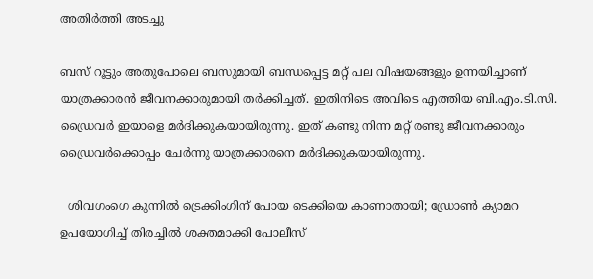അതിര്‍ത്തി അടച്ചു

ബസ് റൂട്ടും അതുപോലെ ബസുമായി ബന്ധപ്പെട്ട മറ്റ് പല വിഷയങ്ങളും ഉന്നയിച്ചാണ് യാത്രക്കാരൻ ജീവനക്കാരുമായി തർക്കിച്ചത്. ഇതിനിടെ അവിടെ എത്തിയ ബി.എം.ടി.സി. ഡ്രൈവർ ഇയാളെ മർദിക്കുകയായിരുന്നു. ഇത് കണ്ടു നിന്ന മറ്റ് രണ്ടു ജീവനക്കാരും ഡ്രൈവർക്കൊപ്പം ചേർന്നു യാത്രക്കാരനെ മർദിക്കുകയായിരുന്നു.

  ശിവഗംഗെ കുന്നിൽ ട്രെക്കിംഗിന് പോയ ടെക്കിയെ കാണാതായി; ഡ്രോൺ ക്യാമറ ഉപയോഗിച്ച് തിരച്ചിൽ ശക്തമാക്കി പോലീസ്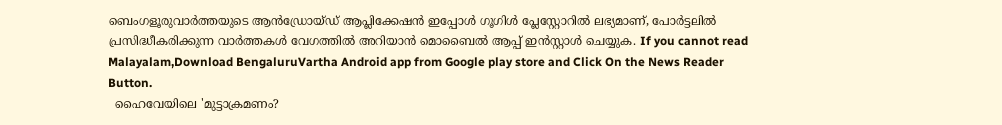ബെംഗളൂരുവാർത്തയുടെ ആൻഡ്രോയ്ഡ് ആപ്ലിക്കേഷൻ ഇപ്പോൾ ഗൂഗിൾ പ്ലേസ്റ്റോറിൽ ലഭ്യമാണ്, പോർട്ടലിൽ പ്രസിദ്ധീകരിക്കുന്ന വാർത്തകൾ വേഗത്തിൽ അറിയാൻ മൊബൈൽ ആപ്പ് ഇൻസ്റ്റാൾ ചെയ്യുക. If you cannot read Malayalam,Download BengaluruVartha Android app from Google play store and Click On the News Reader Button.
  ഹൈവേയിലെ 'മുട്ടാക്രമണം?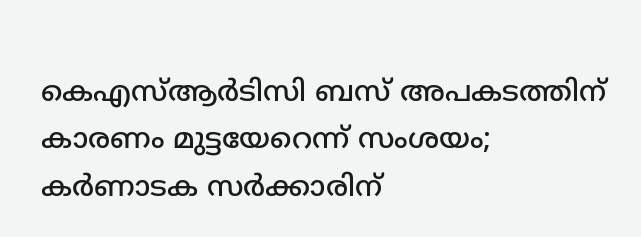കെഎസ്ആർടിസി ബസ് അപകടത്തിന് കാരണം മുട്ടയേറെന്ന് സംശയം; കർണാടക സർക്കാരിന്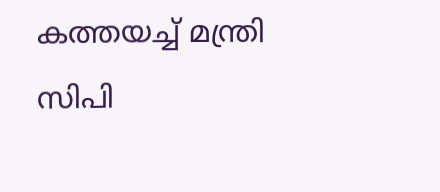കത്തയച്ച് മന്ത്രി സിപി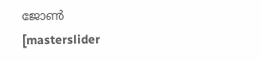ജോൺ
[masterslider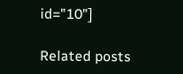id="10"]

Related posts